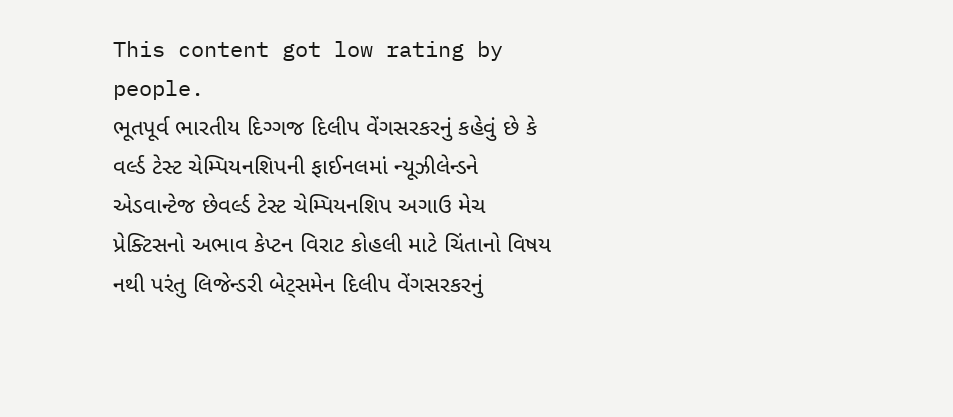This content got low rating by people.
ભૂતપૂર્વ ભારતીય દિગ્ગજ દિલીપ વેંગસરકરનું કહેવું છે કે વર્લ્ડ ટેસ્ટ ચેમ્પિયનશિપની ફાઈનલમાં ન્યૂઝીલેન્ડને એડવાન્ટેજ છેવર્લ્ડ ટેસ્ટ ચેમ્પિયનશિપ અગાઉ મેચ પ્રેક્ટિસનો અભાવ કેપ્ટન વિરાટ કોહલી માટે ચિંતાનો વિષય નથી પરંતુ લિજેન્ડરી બેટ્સમેન દિલીપ વેંગસરકરનું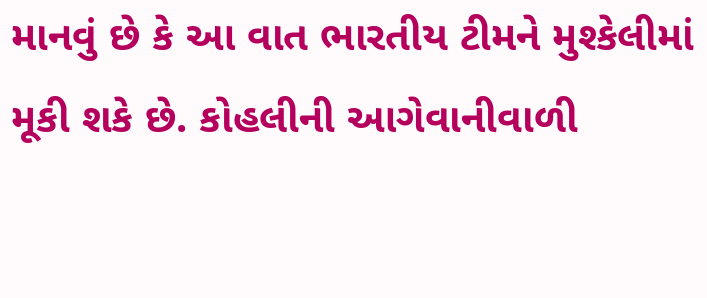માનવું છે કે આ વાત ભારતીય ટીમને મુશ્કેલીમાં મૂકી શકે છે. કોહલીની આગેવાનીવાળી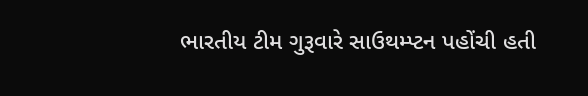ભારતીય ટીમ ગુરૂવારે સાઉથમ્પ્ટન પહોંચી હતી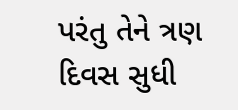પરંતુ તેને ત્રણ દિવસ સુધી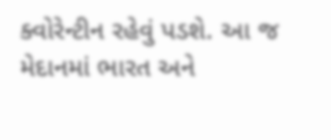ક્વોરેન્ટીન રહેવું પડશે. આ જ મેદાનમાં ભારત અને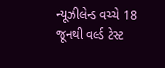ન્યૂઝીલેન્ડ વચ્ચે 18 જૂનથી વર્લ્ડ ટેસ્ટ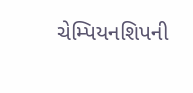ચેમ્પિયનશિપની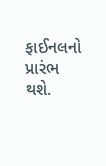ફાઈનલનો પ્રારંભ થશે.